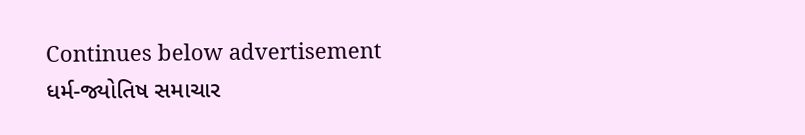Continues below advertisement
ધર્મ-જ્યોતિષ સમાચાર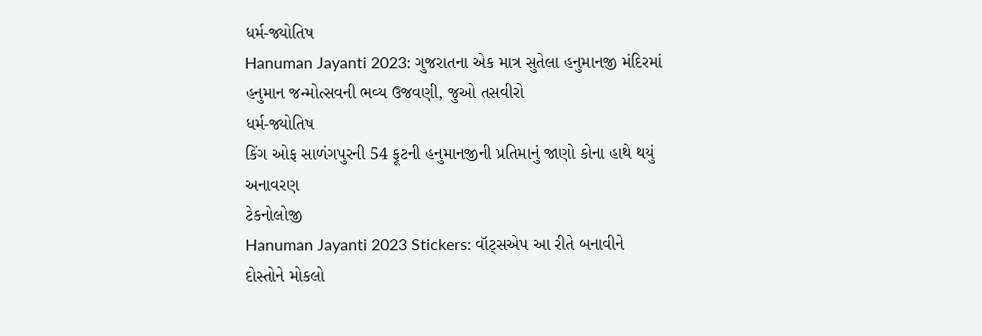ધર્મ-જ્યોતિષ
Hanuman Jayanti 2023: ગુજરાતના એક માત્ર સુતેલા હનુમાનજી મંદિરમાં હનુમાન જન્મોત્સવની ભવ્ય ઉજવણી, જુઓ તસવીરો
ધર્મ-જ્યોતિષ
કિંગ ઓફ સાળંગપુરની 54 ફૂટની હનુમાનજીની પ્રતિમાનું જાણો કોના હાથે થયું અનાવરણ
ટેકનોલોજી
Hanuman Jayanti 2023 Stickers: વૉટ્સએપ આ રીતે બનાવીને દોસ્તોને મોકલો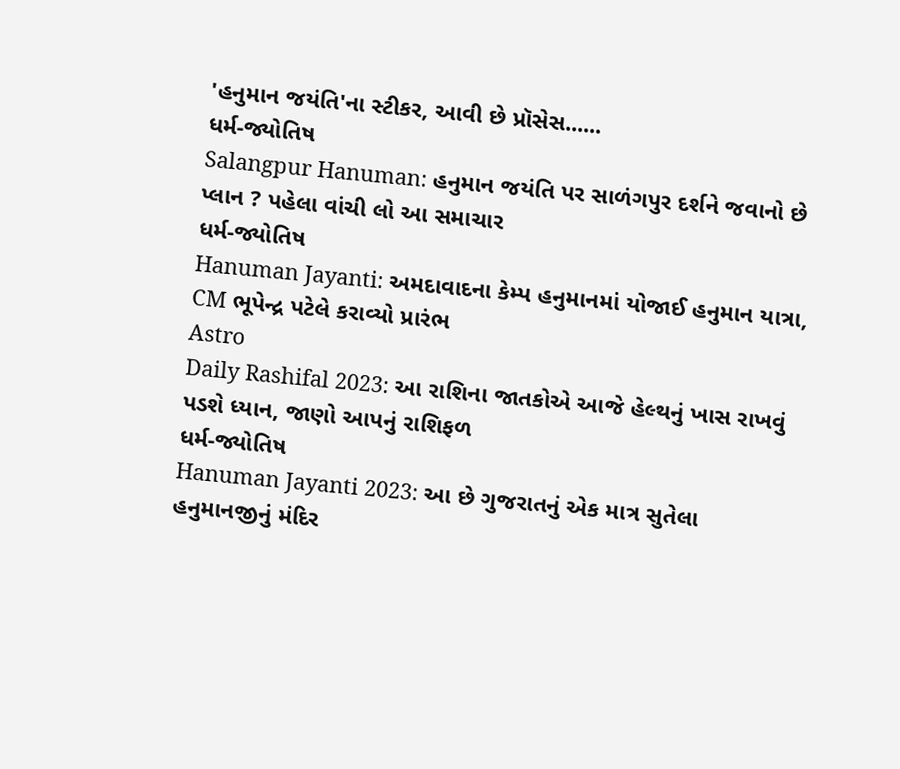'હનુમાન જયંતિ'ના સ્ટીકર, આવી છે પ્રૉસેસ......
ધર્મ-જ્યોતિષ
Salangpur Hanuman: હનુમાન જયંતિ પર સાળંગપુર દર્શને જવાનો છે પ્લાન ? પહેલા વાંચી લો આ સમાચાર
ધર્મ-જ્યોતિષ
Hanuman Jayanti: અમદાવાદના કેમ્પ હનુમાનમાં યોજાઈ હનુમાન યાત્રા, CM ભૂપેન્દ્ર પટેલે કરાવ્યો પ્રારંભ
Astro
Daily Rashifal 2023: આ રાશિના જાતકોએ આજે હેલ્થનું ખાસ રાખવું પડશે ધ્યાન, જાણો આપનું રાશિફળ
ધર્મ-જ્યોતિષ
Hanuman Jayanti 2023: આ છે ગુજરાતનું એક માત્ર સુતેલા હનુમાનજીનું મંદિર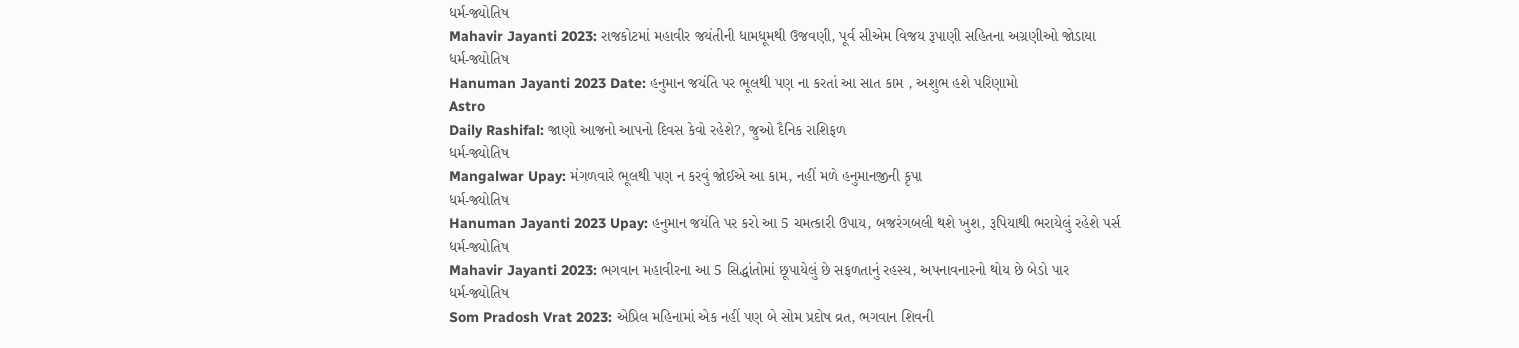ધર્મ-જ્યોતિષ
Mahavir Jayanti 2023: રાજકોટમાં મહાવીર જયંતીની ધામધૂમથી ઉજવણી, પૂર્વ સીએમ વિજય રૂપાણી સહિતના અગ્રણીઓ જોડાયા
ધર્મ-જ્યોતિષ
Hanuman Jayanti 2023 Date: હનુમાન જયંતિ પર ભૂલથી પણ ના કરતાં આ સાત કામ , અશુભ હશે પરિણામો
Astro
Daily Rashifal: જાણો આજનો આપનો દિવસ કેવો રહેશે?, જુઓ દૈનિક રાશિફળ
ધર્મ-જ્યોતિષ
Mangalwar Upay: મંગળવારે ભૂલથી પણ ન કરવું જોઈએ આ કામ, નહીં મળે હનુમાનજીની કૃપા
ધર્મ-જ્યોતિષ
Hanuman Jayanti 2023 Upay: હનુમાન જયંતિ પર કરો આ 5 ચમત્કારી ઉપાય, બજરંગબલી થશે ખુશ, રૂપિયાથી ભરાયેલું રહેશે પર્સ
ધર્મ-જ્યોતિષ
Mahavir Jayanti 2023: ભગવાન મહાવીરના આ 5 સિદ્ધાંતોમાં છૂપાયેલું છે સફળતાનું રહસ્ય, અપનાવનારનો થોય છે બેડો પાર
ધર્મ-જ્યોતિષ
Som Pradosh Vrat 2023: એપ્રિલ મહિનામાં એક નહીં પણ બે સોમ પ્રદોષ વ્રત, ભગવાન શિવની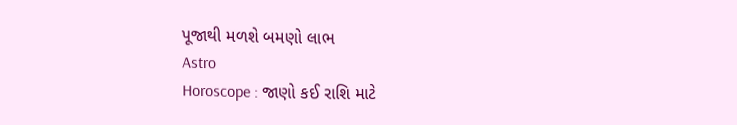પૂજાથી મળશે બમણો લાભ
Astro
Horoscope : જાણો કઈ રાશિ માટે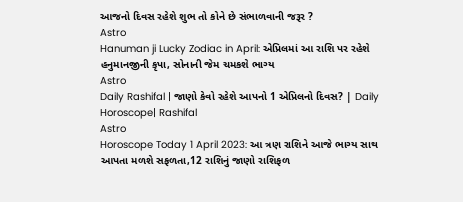આજનો દિવસ રહેશે શુભ તો કોને છે સંભાળવાની જરૂર ?
Astro
Hanuman ji Lucky Zodiac in April: એપ્રિલમાં આ રાશિ પર રહેશે હનુમાનજીની કૃપા, સોનાની જેમ ચમકશે ભાગ્ય
Astro
Daily Rashifal | જાણો કેવો રહેશે આપનો 1 એપ્રિલનો દિવસ? | Daily Horoscope| Rashifal
Astro
Horoscope Today 1 April 2023: આ ત્રણ રાશિને આજે ભાગ્ય સાથ આપતા મળશે સફળતા,12 રાશિનું જાણો રાશિફળ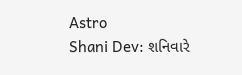Astro
Shani Dev: શનિવારે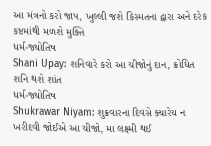આ મંત્રનો કરો જાપ, ખુલ્લી જશે કિસ્મતના દ્વારા અને દરેક કષ્ટમાંથી મળશે મુક્તિ
ધર્મ-જ્યોતિષ
Shani Upay: શનિવારે કરો આ ચીજોનું દાન, ક્રોધિત શનિ થશે શાંત
ધર્મ-જ્યોતિષ
Shukrawar Niyam: શુક્રવારના દિવસે ક્યારેય ન ખરીદવી જોઈએ આ ચીજો, મા લક્ષ્મી થઈ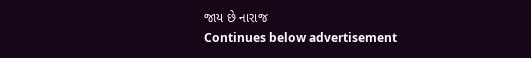જાય છે નારાજ
Continues below advertisement